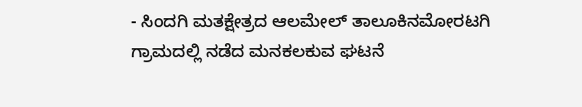- ಸಿಂದಗಿ ಮತಕ್ಷೇತ್ರದ ಆಲಮೇಲ್ ತಾಲೂಕಿನಮೋರಟಗಿ ಗ್ರಾಮದಲ್ಲಿ ನಡೆದ ಮನಕಲಕುವ ಘಟನೆ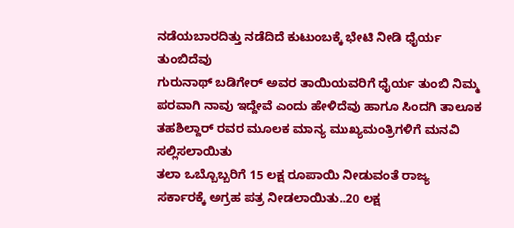ನಡೆಯಬಾರದಿತ್ತು ನಡೆದಿದೆ ಕುಟುಂಬಕ್ಕೆ ಭೇಟಿ ನೀಡಿ ಧೈರ್ಯ ತುಂಬಿದೆವು
ಗುರುನಾಥ್ ಬಡಿಗೇರ್ ಅವರ ತಾಯಿಯವರಿಗೆ ಧೈರ್ಯ ತುಂಬಿ ನಿಮ್ಮ ಪರವಾಗಿ ನಾವು ಇದ್ದೇವೆ ಎಂದು ಹೇಳಿದೆವು ಹಾಗೂ ಸಿಂದಗಿ ತಾಲೂಕ ತಹಶಿಲ್ದಾರ್ ರವರ ಮೂಲಕ ಮಾನ್ಯ ಮುಖ್ಯಮಂತ್ರಿಗಳಿಗೆ ಮನವಿ ಸಲ್ಲಿಸಲಾಯಿತು
ತಲಾ ಒಬ್ಬೊಬ್ಬರಿಗೆ 15 ಲಕ್ಷ ರೂಪಾಯಿ ನೀಡುವಂತೆ ರಾಜ್ಯ ಸರ್ಕಾರಕ್ಕೆ ಅಗ್ರಹ ಪತ್ರ ನೀಡಲಾಯಿತು..20 ಲಕ್ಷ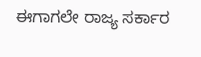ಈಗಾಗಲೇ ರಾಜ್ಯ ಸರ್ಕಾರ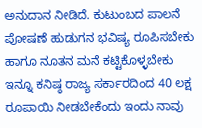ಅನುದಾನ ನೀಡಿದೆ. ಕುಟುಂಬದ ಪಾಲನೆ ಪೋಷಣೆ ಹುಡುಗನ ಭವಿಷ್ಯ ರೂಪಿಸಬೇಕು ಹಾಗೂ ನೂತನ ಮನೆ ಕಟ್ಟಿಕೊಳ್ಳಬೇಕು ಇನ್ನೂ ಕನಿಷ್ಠ ರಾಜ್ಯ ಸರ್ಕಾರದಿಂದ 40 ಲಕ್ಷ ರೂಪಾಯಿ ನೀಡಬೇಕೆಂದು ಇಂದು ನಾವು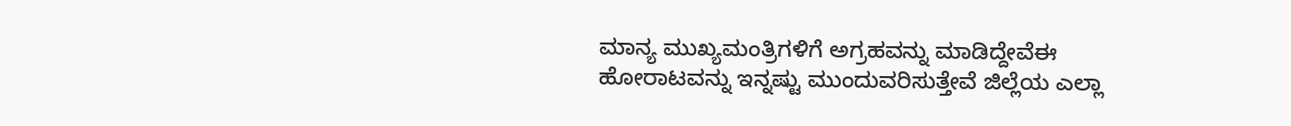ಮಾನ್ಯ ಮುಖ್ಯಮಂತ್ರಿಗಳಿಗೆ ಅಗ್ರಹವನ್ನು ಮಾಡಿದ್ದೇವೆಈ
ಹೋರಾಟವನ್ನು ಇನ್ನಷ್ಟು ಮುಂದುವರಿಸುತ್ತೇವೆ ಜಿಲ್ಲೆಯ ಎಲ್ಲಾ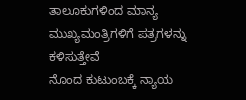ತಾಲೂಕುಗಳಿಂದ ಮಾನ್ಯ ಮುಖ್ಯಮಂತ್ರಿಗಳಿಗೆ ಪತ್ರಗಳನ್ನು ಕಳಿಸುತ್ತೇವೆ
ನೊಂದ ಕುಟುಂಬಕ್ಕೆ ನ್ಯಾಯ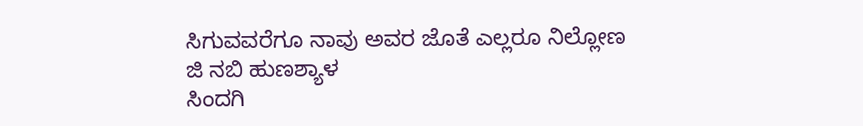ಸಿಗುವವರೆಗೂ ನಾವು ಅವರ ಜೊತೆ ಎಲ್ಲರೂ ನಿಲ್ಲೋಣ
ಜಿ ನಬಿ ಹುಣಶ್ಯಾಳ
ಸಿಂದಗಿ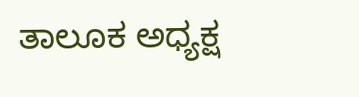ತಾಲೂಕ ಅಧ್ಯಕ್ಷ